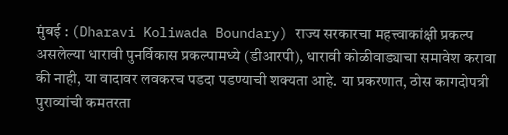मुंबई : (Dharavi Koliwada Boundary) राज्य सरकारचा महत्त्वाकांक्षी प्रकल्प असलेल्या धारावी पुनर्विकास प्रकल्पामध्ये (डीआरपी), धारावी कोळीवाड्याचा समावेश करावा की नाही, या वादावर लवकरच पडदा पडण्याची शक्यता आहे. या प्रकरणात, ठोस कागदोपत्री पुराव्यांची कमतरता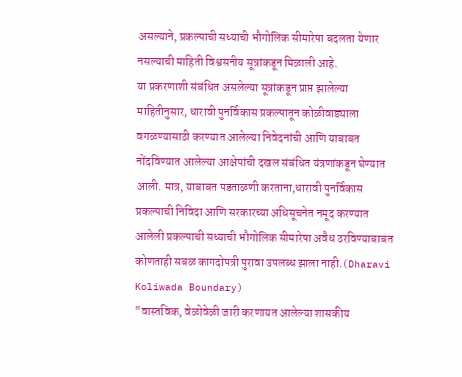असल्याने, प्रकल्पाची सध्याची भौगोलिक सीमारेषा बदलता येणार नसल्याची माहिती विश्वसनीय सूत्रांकडून मिळाली आहे.
या प्रकरणाशी संबंधित असलेल्या सूत्रांकडून प्राप्त झालेल्या माहितीनुसार, धारावी पुनर्विकास प्रकल्पातून कोळीवाड्याला वगळण्यासाठी करण्यात आलेल्या निवेदनांची आणि याबाबत नोंदविण्यात आलेल्या आक्षेपांची दखल संबंधित यंत्रणांकडून घेण्यात आली. मात्र, याबाबत पडताळणी करताना,धारावी पुनर्विकास प्रकल्पाची निविदा आणि सरकारच्या अधिसूचनेत नमूद करण्यात आलेली प्रकल्पाची सध्याची भौगोलिक सीमारेषा अवैध ठरविण्याबाबत कोणताही सबळ कागदोपत्री पुरावा उपलब्ध झाला नाही.(Dharavi Koliwada Boundary)
"वास्तविक, वेळोवेळी जारी करणायत आलेल्या शासकीय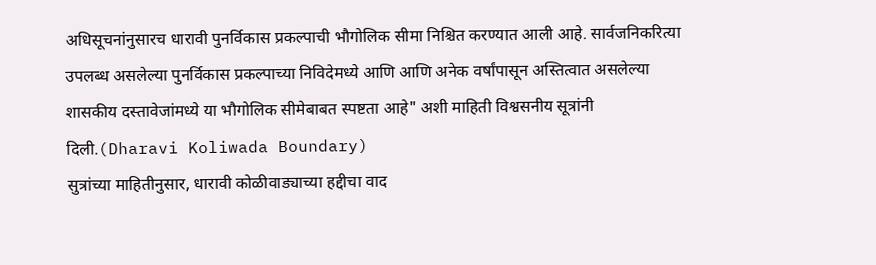अधिसूचनांनुसारच धारावी पुनर्विकास प्रकल्पाची भौगोलिक सीमा निश्चित करण्यात आली आहे. सार्वजनिकरित्या उपलब्ध असलेल्या पुनर्विकास प्रकल्पाच्या निविदेमध्ये आणि आणि अनेक वर्षांपासून अस्तित्वात असलेल्या शासकीय दस्तावेजांमध्ये या भौगोलिक सीमेबाबत स्पष्टता आहे" अशी माहिती विश्वसनीय सूत्रांनी दिली.(Dharavi Koliwada Boundary)
सुत्रांच्या माहितीनुसार, धारावी कोळीवाड्याच्या हद्दीचा वाद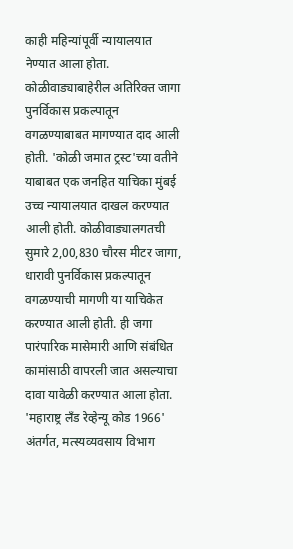काही महिन्यांपूर्वी न्यायालयात नेण्यात आला होता. कोळीवाड्याबाहेरील अतिरिक्त जागा पुनर्विकास प्रकल्पातून वगळण्याबाबत मागण्यात दाद आली होती. 'कोळी जमात ट्रस्ट'च्या वतीने याबाबत एक जनहित याचिका मुंबई उच्च न्यायालयात दाखल करण्यात आली होती. कोळीवाड्यालगतची सुमारे 2,00,830 चौरस मीटर जागा, धारावी पुनर्विकास प्रकल्पातून वगळण्याची मागणी या याचिकेत करण्यात आली होती. ही जगा पारंपारिक मासेमारी आणि संबंधित कामांसाठी वापरली जात असल्याचा दावा यावेळी करण्यात आला होता. 'महाराष्ट्र लँड रेव्हेन्यू कोड 1966' अंतर्गत, मत्स्यव्यवसाय विभाग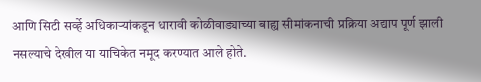आणि सिटी सर्व्हे अधिकाऱ्यांकडून धारावी कोळीवाड्याच्या बाह्य सीमांकनाची प्रक्रिया अद्याप पूर्ण झाली नसल्याचे देखील या याचिकेत नमूद करण्यात आले होते.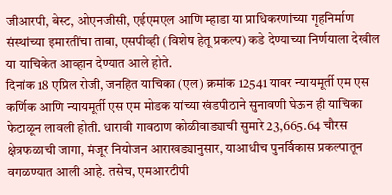जीआरपी, बेस्ट, ओएनजीसी, एईएमएल आणि म्हाडा या प्राधिकरणांच्या गृहनिर्माण संस्थांच्या इमारतींचा ताबा, एसपीव्ही (विशेष हेतू प्रकल्प) कडे देण्याच्या निर्णयाला देखील या याचिकेत आव्हान देण्यात आले होते.
दिनांक 18 एप्रिल रोजी, जनहित याचिका (एल) क्रमांक 12541 यावर न्यायमूर्ती एम एस कर्णिक आणि न्यायमूर्ती एस एम मोडक यांच्या खंडपीठाने सुनावणी घेऊन ही याचिका फेटाळून लावली होती. धारावी गावठाण कोळीवाड्याची सुमारे 23,665.64 चौरस क्षेत्रफळाची जागा, मंजूर नियोजन आराखड्यानुसार, याआधीच पुनर्विकास प्रकल्पातून वगळण्यात आली आहे. तसेच, एमआरटीपी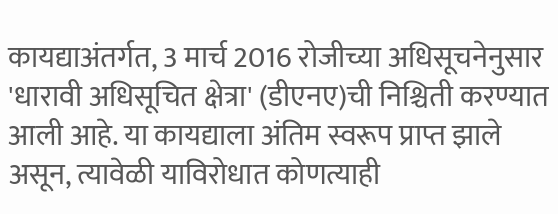कायद्याअंतर्गत, 3 मार्च 2016 रोजीच्या अधिसूचनेनुसार 'धारावी अधिसूचित क्षेत्रा' (डीएनए)ची निश्चिती करण्यात आली आहे. या कायद्याला अंतिम स्वरूप प्राप्त झाले असून, त्यावेळी याविरोधात कोणत्याही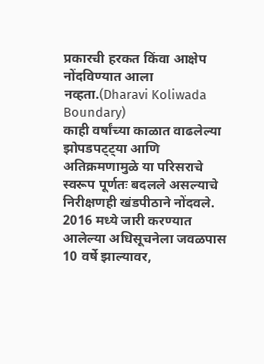प्रकारची हरकत किंवा आक्षेप नोंदविण्यात आला नव्हता.(Dharavi Koliwada Boundary)
काही वर्षांच्या काळात वाढलेल्या झोपडपट्ट्या आणि अतिक्रमणामुळे या परिसराचे स्वरूप पूर्णतः बदलले असल्याचे निरीक्षणही खंडपीठाने नोंदवले. 2016 मध्ये जारी करण्यात आलेल्या अधिसूचनेला जवळपास 10 वर्षे झाल्यावर,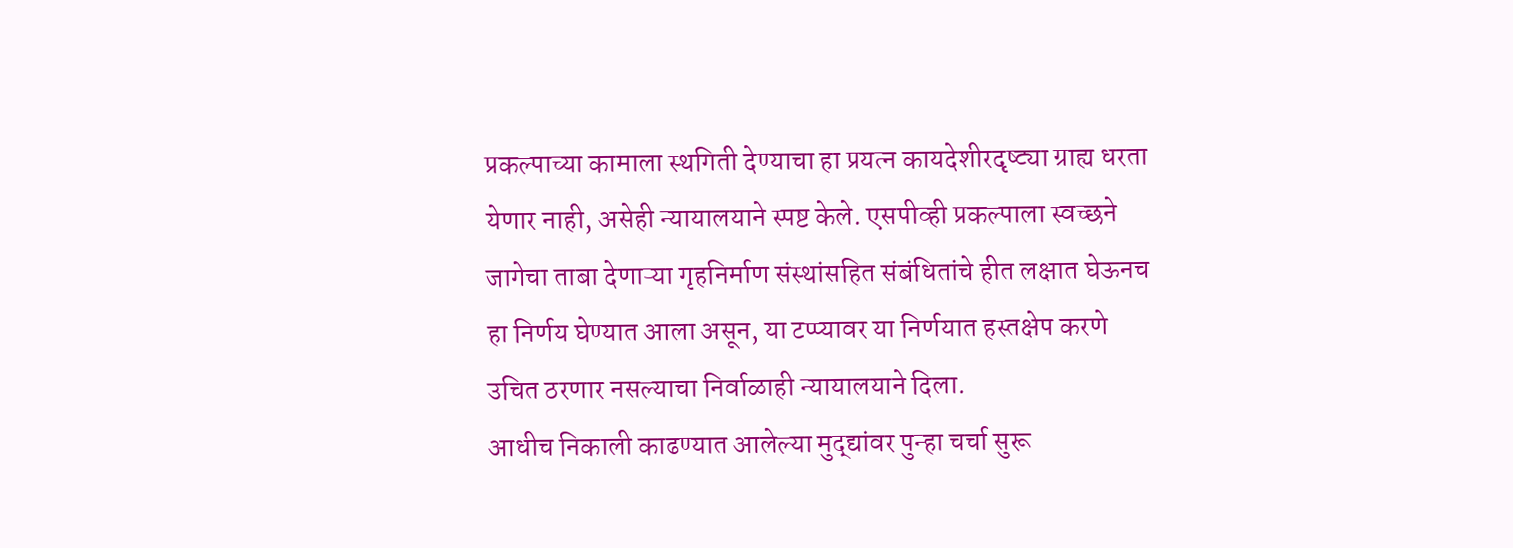प्रकल्पाच्या कामाला स्थगिती देण्याचा हा प्रयत्न कायदेशीरदृष्ट्या ग्राह्य धरता येणार नाही, असेही न्यायालयाने स्पष्ट केले. एसपीव्ही प्रकल्पाला स्वच्छने जागेचा ताबा देणाऱ्या गृहनिर्माण संस्थांसहित संबंधितांचे हीत लक्षात घेऊनच हा निर्णय घेण्यात आला असून, या टप्प्यावर या निर्णयात हस्तक्षेप करणे उचित ठरणार नसल्याचा निर्वाळाही न्यायालयाने दिला.
आधीच निकाली काढण्यात आलेल्या मुद्द्यांवर पुन्हा चर्चा सुरू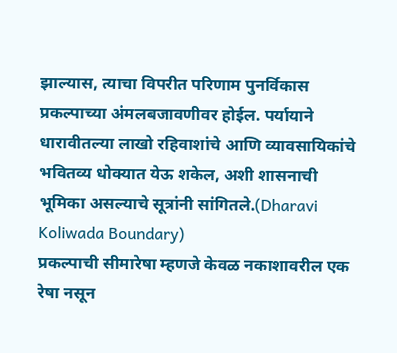झाल्यास, त्याचा विपरीत परिणाम पुनर्विकास प्रकल्पाच्या अंमलबजावणीवर होईल. पर्यायाने धारावीतल्या लाखो रहिवाशांचे आणि व्यावसायिकांचे भवितव्य धोक्यात येऊ शकेल, अशी शासनाची भूमिका असल्याचे सूत्रांनी सांगितले.(Dharavi Koliwada Boundary)
प्रकल्पाची सीमारेषा म्हणजे केवळ नकाशावरील एक रेषा नसून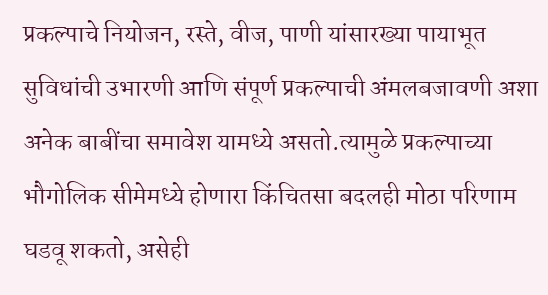प्रकल्पाचे नियोजन, रस्ते, वीज, पाणी यांसारख्या पायाभूत सुविधांची उभारणी आणि संपूर्ण प्रकल्पाची अंमलबजावणी अशा अनेक बाबींचा समावेश यामध्ये असतो.त्यामुळे प्रकल्पाच्या भौगोलिक सीमेमध्ये होणारा किंचितसा बदलही मोठा परिणाम घडवू शकतो, असेही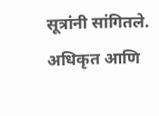सूत्रांनी सांगितले.
अधिकृत आणि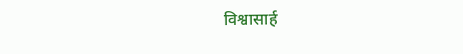विश्वासार्ह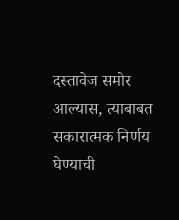दस्तावेज समोर आल्यास, त्याबाबत सकारात्मक निर्णय घेण्याची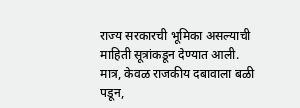राज्य सरकारची भूमिका असल्याची माहिती सूत्रांकडून देण्यात आली. मात्र, केवळ राजकीय दबावाला बळी पडून,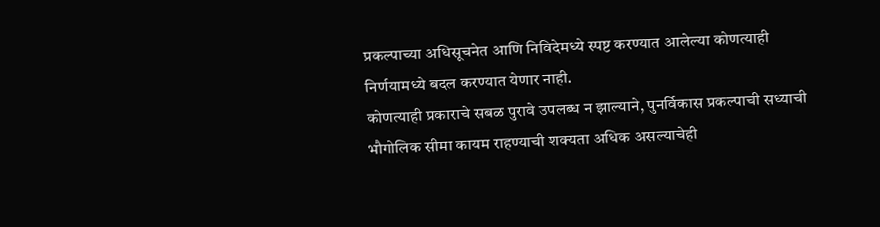प्रकल्पाच्या अधिसूचनेत आणि निविदेमध्ये स्पष्ट करण्यात आलेल्या कोणत्याही निर्णयामध्ये बदल करण्यात येणार नाही.
कोणत्याही प्रकाराचे सबळ पुरावे उपलब्ध न झाल्याने, पुनर्विकास प्रकल्पाची सध्याची भौगोलिक सीमा कायम राहण्याची शक्यता अधिक असल्याचेही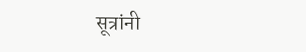सूत्रांनी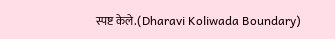स्पष्ट केले.(Dharavi Koliwada Boundary)